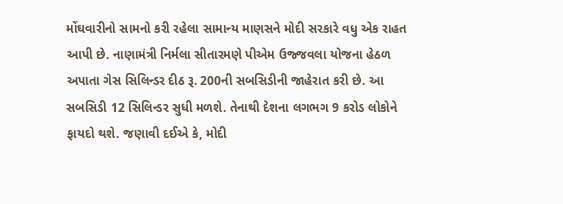મોંઘવારીનો સામનો કરી રહેલા સામાન્ય માણસને મોદી સરકારે વધુ એક રાહત આપી છે. નાણામંત્રી નિર્મલા સીતારમણે પીએમ ઉજ્જવલા યોજના હેઠળ અપાતા ગેસ સિલિન્ડર દીઠ રૂ. 200ની સબસિડીની જાહેરાત કરી છે. આ સબસિડી 12 સિલિન્ડર સુધી મળશે. તેનાથી દેશના લગભગ 9 કરોડ લોકોને ફાયદો થશે. જણાવી દઈએ કે, મોદી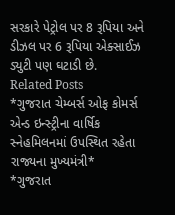સરકારે પેટ્રોલ પર 8 રૂપિયા અને ડીઝલ પર 6 રૂપિયા એક્સાઈઝ ડ્યુટી પણ ઘટાડી છે.
Related Posts
*ગુજરાત ચેમ્બર્સ ઓફ કોમર્સ એન્ડ ઇન્સ્ટ્રીના વાર્ષિક સ્નેહમિલનમાં ઉપસ્થિત રહેતા રાજ્યના મુખ્યમંત્રી*
*ગુજરાત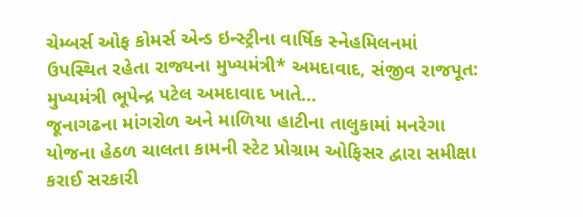ચેમ્બર્સ ઓફ કોમર્સ એન્ડ ઇન્સ્ટ્રીના વાર્ષિક સ્નેહમિલનમાં ઉપસ્થિત રહેતા રાજ્યના મુખ્યમંત્રી* અમદાવાદ, સંજીવ રાજપૂત: મુખ્યમંત્રી ભૂપેન્દ્ર પટેલ અમદાવાદ ખાતે…
જૂનાગઢના માંગરોળ અને માળિયા હાટીના તાલુકામાં મનરેગા યોજના હેઠળ ચાલતા કામની સ્ટેટ પ્રોગ્રામ ઓફિસર દ્વારા સમીક્ષા કરાઈ સરકારી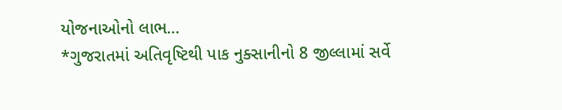યોજનાઓનો લાભ…
*ગુજરાતમાં અતિવૃષ્ટિથી પાક નુક્સાનીનો 8 જીલ્લામાં સર્વે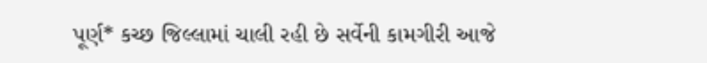પૂર્ણ* કચ્છ જિલ્લામાં ચાલી રહી છે સર્વેની કામગીરી આજે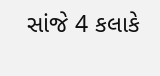સાંજે 4 કલાકે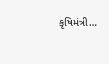કૃષિમંત્રી…